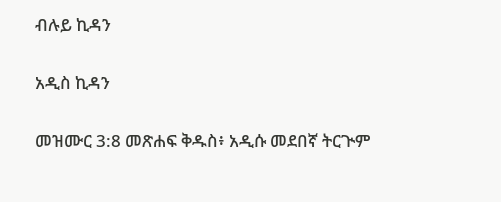ብሉይ ኪዳን

አዲስ ኪዳን

መዝሙር 3:8 መጽሐፍ ቅዱስ፥ አዲሱ መደበኛ ትርጒም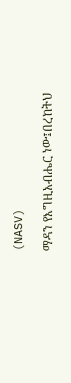(NASV)

ማዳን የእግዚአብሔር ነው፤በረከትህ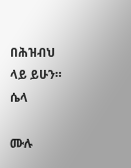በሕዝብህ ላይ ይሁን። ሴላ

ሙሉ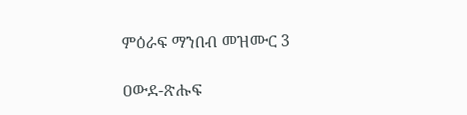ምዕራፍ ማንበብ መዝሙር 3

ዐውደ-ጽሑፍ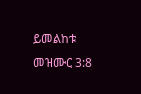ይመልከቱ መዝሙር 3:8